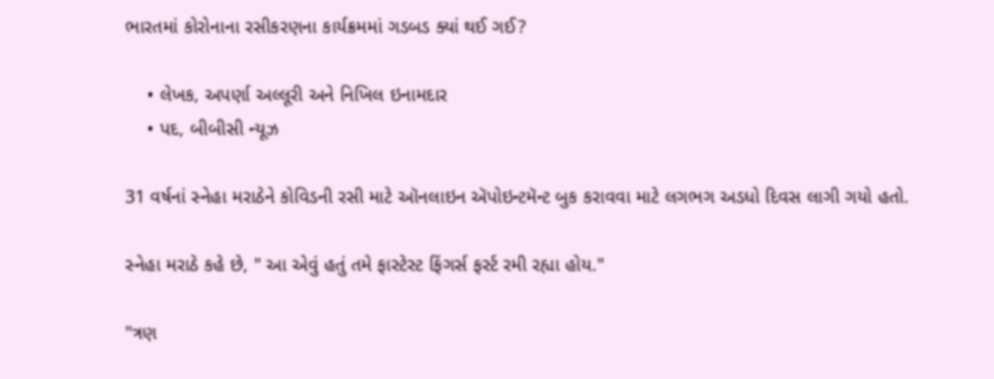ભારતમાં કોરોનાના રસીકરણના કાર્યક્રમમાં ગડબડ ક્યાં થઈ ગઈ?

    • લેખક, અપર્ણા અલ્લૂરી અને નિખિલ ઇનામદાર
    • પદ, બીબીસી ન્યૂઝ

31 વર્ષનાં સ્નેહા મરાઠેને કોવિડની રસી માટે ઑનલાઇન ઍપોઇન્ટમૅન્ટ બુક કરાવવા માટે લગભગ અડધો દિવસ લાગી ગયો હતો.

સ્નેહા મરાઠે કહે છે, " આ એવું હતું તમે ફાસ્ટેસ્ટ ફિંગર્સ ફર્સ્ટ રમી રહ્યા હોય."

"ત્રણ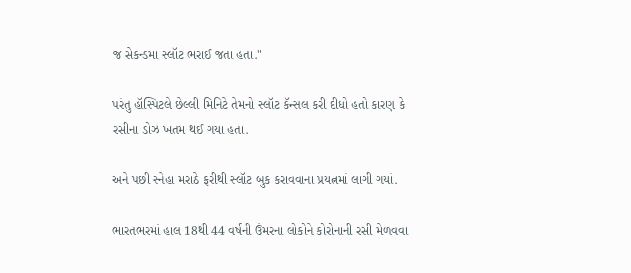જ સેકન્ડમા સ્લૉટ ભરાઈ જતા હતા."

પરંતુ હૉસ્પિટલે છેલ્લી મિનિટે તેમનો સ્લૉટ કૅન્સલ કરી દીધો હતો કારણ કે રસીના ડોઝ ખતમ થઈ ગયા હતા.

અને પછી સ્નેહા મરાઠે ફરીથી સ્લૉટ બુક કરાવવાના પ્રયત્નમાં લાગી ગયાં.

ભારતભરમાં હાલ 18થી 44 વર્ષની ઉંમરના લોકોને કોરોનાની રસી મેળવવા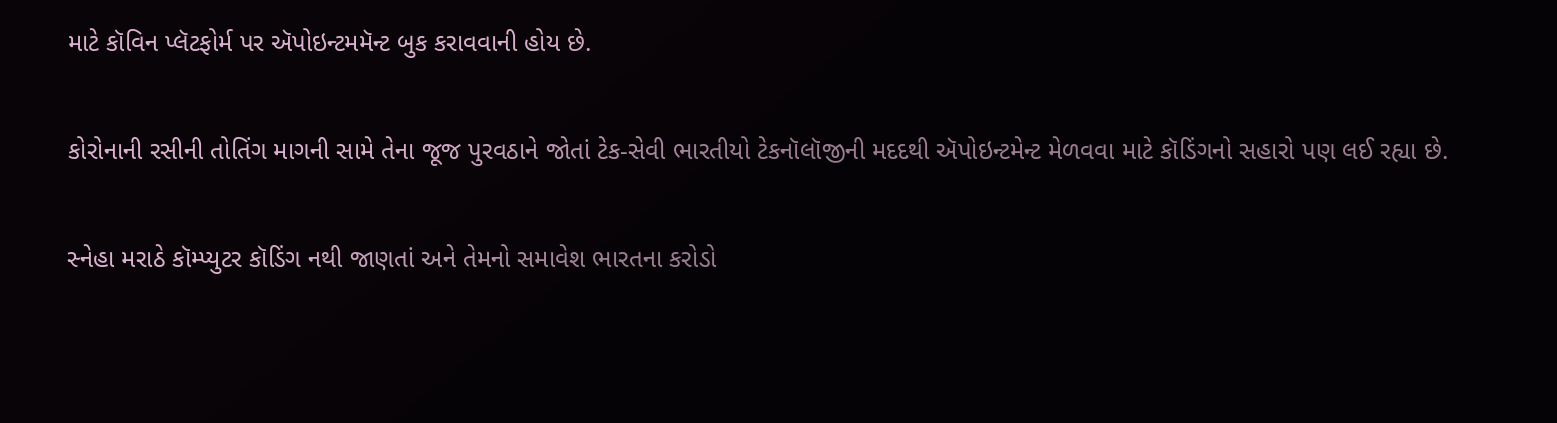માટે કૉવિન પ્લૅટફોર્મ પર ઍપોઇન્ટમમૅન્ટ બુક કરાવવાની હોય છે.

કોરોનાની રસીની તોતિંગ માગની સામે તેના જૂજ પુરવઠાને જોતાં ટેક-સેવી ભારતીયો ટેકનૉલૉજીની મદદથી ઍપોઇન્ટમેન્ટ મેળવવા માટે કૉડિંગનો સહારો પણ લઈ રહ્યા છે.

સ્નેહા મરાઠે કૉમ્પ્યુટર કૉડિંગ નથી જાણતાં અને તેમનો સમાવેશ ભારતના કરોડો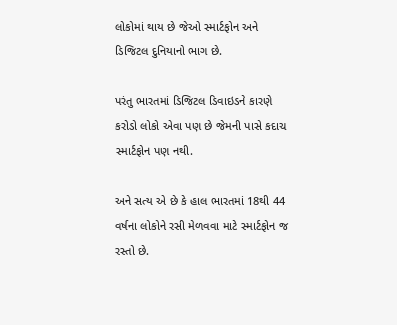લોકોમાં થાય છે જેઓ સ્માર્ટફોન અને ડિજિટલ દુનિયાનો ભાગ છે.

પરંતુ ભારતમાં ડિજિટલ ડિવાઇડને કારણે કરોડો લોકો એવા પણ છે જેમની પાસે કદાચ સ્માર્ટફોન પણ નથી.

અને સત્ય એ છે કે હાલ ભારતમાં 18થી 44 વર્ષના લોકોને રસી મેળવવા માટે સ્માર્ટફોન જ રસ્તો છે.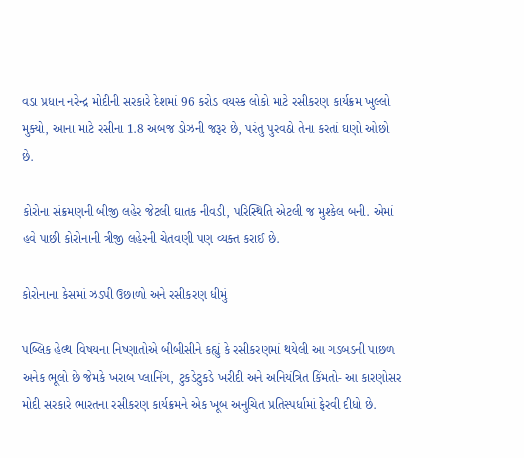વડા પ્રધાન નરેન્દ્ર મોદીની સરકારે દેશમાં 96 કરોડ વયસ્ક લોકો માટે રસીકરણ કાર્યક્રમ ખુલ્લો મુક્યો, આના માટે રસીના 1.8 અબજ ડોઝની જરૂર છે, પરંતુ પુરવઠો તેના કરતાં ઘણો ઓછો છે.

કોરોના સંક્રમણની બીજી લહેર જેટલી ઘાતક નીવડી, પરિસ્થિતિ એટલી જ મુશ્કેલ બની. એમાં હવે પાછી કોરોનાની ત્રીજી લહેરની ચેતવણી પણ વ્યક્ત કરાઈ છે.

કોરોનાના કેસમાં ઝડપી ઉછાળો અને રસીકરણ ધીમું

પબ્લિક હેલ્થ વિષયના નિષ્ણાતોએ બીબીસીને કહ્યું કે રસીકરણમાં થયેલી આ ગડબડની પાછળ અનેક ભૂલો છે જેમકે ખરાબ પ્લાનિંગ, ટુકડેટુકડે ખરીદી અને અનિયંત્રિત કિંમતો- આ કારણોસર મોદી સરકારે ભારતના રસીકરણ કાર્યક્રમને એક ખૂબ અનુચિત પ્રતિસ્પર્ધામાં ફેરવી દીધો છે.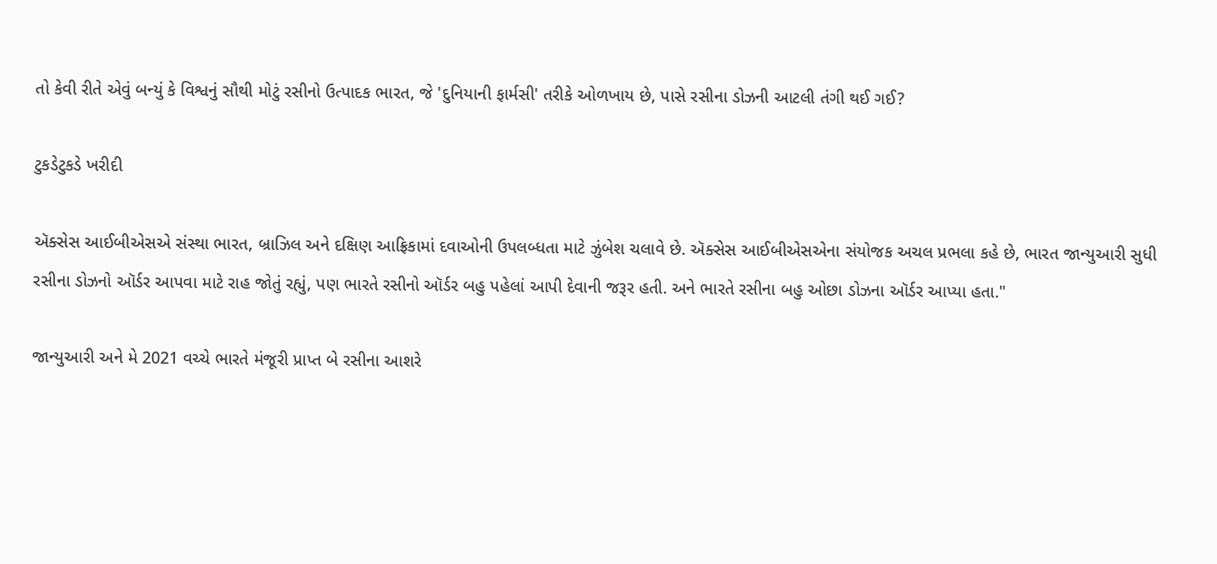તો કેવી રીતે એવું બન્યું કે વિશ્વનું સૌથી મોટું રસીનો ઉત્પાદક ભારત, જે 'દુનિયાની ફાર્મસી' તરીકે ઓળખાય છે, પાસે રસીના ડોઝની આટલી તંગી થઈ ગઈ?

ટુકડેટુકડે ખરીદી

ઍક્સેસ આઈબીએસએ સંસ્થા ભારત, બ્રાઝિલ અને દક્ષિણ આફ્રિકામાં દવાઓની ઉપલબ્ધતા માટે ઝુંબેશ ચલાવે છે. ઍક્સેસ આઈબીએસએના સંયોજક અચલ પ્રભલા કહે છે, ભારત જાન્યુઆરી સુધી રસીના ડોઝનો ઑર્ડર આપવા માટે રાહ જોતું રહ્યું, પણ ભારતે રસીનો ઑર્ડર બહુ પહેલાં આપી દેવાની જરૂર હતી. અને ભારતે રસીના બહુ ઓછા ડોઝના ઑર્ડર આપ્યા હતા."

જાન્યુઆરી અને મે 2021 વચ્ચે ભારતે મંજૂરી પ્રાપ્ત બે રસીના આશરે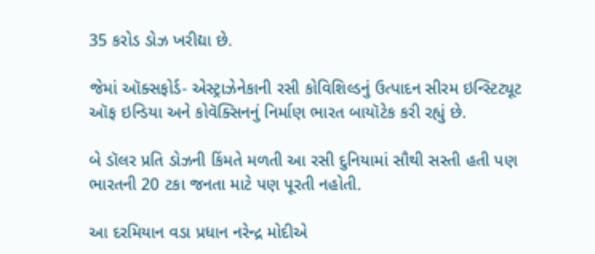35 કરોડ ડોઝ ખરીદ્યા છે.

જેમાં ઑક્સફોર્ડ- એસ્ટ્રાઝેનેકાની રસી કોવિશિલ્ડનું ઉત્પાદન સીરમ ઇન્સ્ટિટ્યૂટ ઑફ ઇન્ડિયા અને કોવૅક્સિનનું નિર્માણ ભારત બાયૉટેક કરી રહ્યું છે.

બે ડૉલર પ્રતિ ડોઝની કિંમતે મળતી આ રસી દુનિયામાં સૌથી સસ્તી હતી પણ ભારતની 20 ટકા જનતા માટે પણ પૂરતી નહોતી.

આ દરમિયાન વડા પ્રધાન નરેન્દ્ર મોદીએ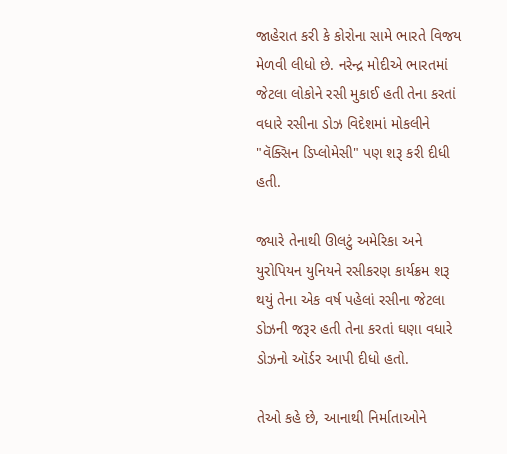જાહેરાત કરી કે કોરોના સામે ભારતે વિજય મેળવી લીધો છે. નરેન્દ્ર મોદીએ ભારતમાં જેટલા લોકોને રસી મુકાઈ હતી તેના કરતાં વધારે રસીના ડોઝ વિદેશમાં મોકલીને "વૅક્સિન ડિપ્લોમેસી" પણ શરૂ કરી દીધી હતી.

જ્યારે તેનાથી ઊલટું અમેરિકા અને યુરોપિયન યુનિયને રસીકરણ કાર્યક્રમ શરૂ થયું તેના એક વર્ષ પહેલાં રસીના જેટલા ડોઝની જરૂર હતી તેના કરતાં ઘણા વધારે ડોઝનો ઑર્ડર આપી દીધો હતો.

તેઓ કહે છે, આનાથી નિર્માતાઓને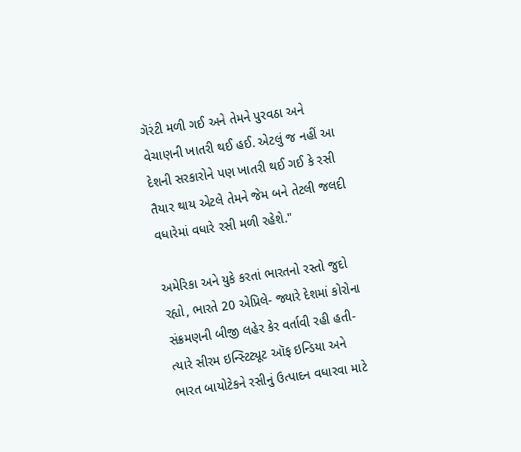ગૅરંટી મળી ગઈ અને તેમને પુરવઠા અને વેચાણની ખાતરી થઈ હઈ. એટલું જ નહીં આ દેશની સરકારોને પણ ખાતરી થઈ ગઈ કે રસી તૈયાર થાય એટલે તેમને જેમ બને તેટલી જલદી વધારેમાં વધારે રસી મળી રહેશે."

અમેરિકા અને યુકે કરતાં ભારતનો રસ્તો જુદો રહ્યો, ભારતે 20 એપ્રિલે- જ્યારે દેશમાં કોરોના સંક્રમણની બીજી લહેર કેર વર્તાવી રહી હતી- ત્યારે સીરમ ઇન્સ્ટિટ્યૂટ ઑફ ઇન્ડિયા અને ભારત બાયોટેકને રસીનું ઉત્પાદન વધારવા માટે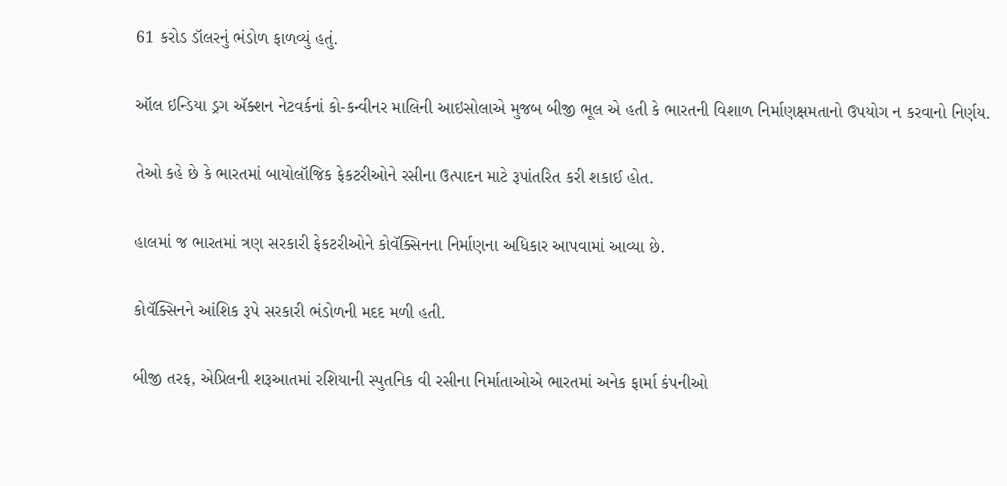61 કરોડ ડૉલરનું ભંડોળ ફાળવ્યું હતું.

ઑલ ઇન્ડિયા ડ્રગ ઍક્શન નેટવર્કનાં કો-કન્વીનર માલિની આઇસોલાએ મુજબ બીજી ભૂલ એ હતી કે ભારતની વિશાળ નિર્માણક્ષમતાનો ઉપયોગ ન કરવાનો નિર્ણય.

તેઓ કહે છે કે ભારતમાં બાયોલૉજિક ફેકટરીઓને રસીના ઉત્પાદન માટે રૂપાંતરિત કરી શકાઈ હોત.

હાલમાં જ ભારતમાં ત્રણ સરકારી ફેકટરીઓને કોવૅક્સિનના નિર્માણના અધિકાર આપવામાં આવ્યા છે.

કોવૅક્સિનને આંશિક રૂપે સરકારી ભંડોળની મદદ મળી હતી.

બીજી તરફ, એપ્રિલની શરૂઆતમાં રશિયાની સ્પુતનિક વી રસીના નિર્માતાઓએ ભારતમાં અનેક ફાર્મા કંપનીઓ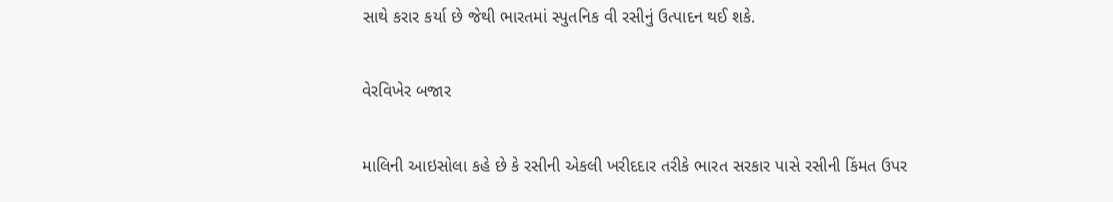સાથે કરાર કર્યા છે જેથી ભારતમાં સ્પુતનિક વી રસીનું ઉત્પાદન થઈ શકે.

વેરવિખેર બજાર

માલિની આઇસોલા કહે છે કે રસીની એકલી ખરીદદાર તરીકે ભારત સરકાર પાસે રસીની કિંમત ઉપર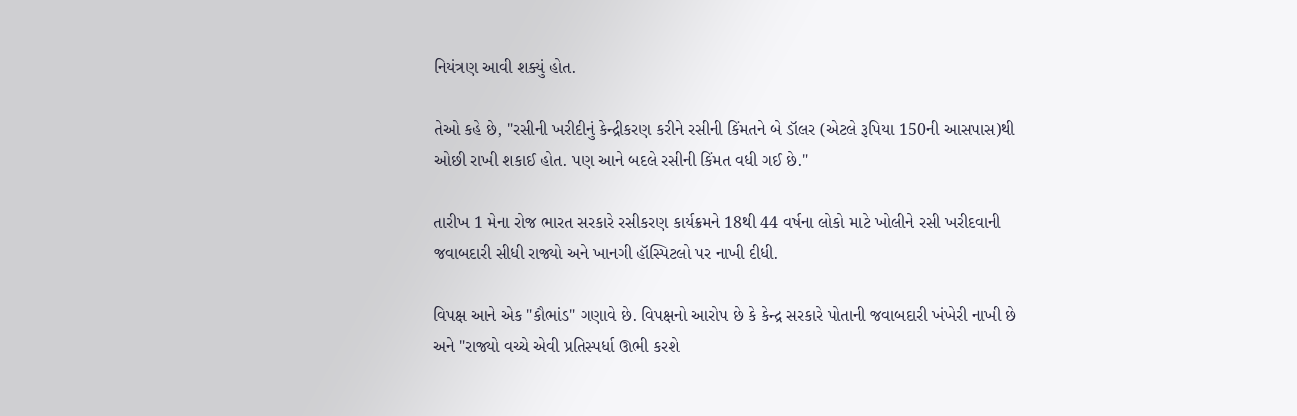નિયંત્રણ આવી શક્યું હોત.

તેઓ કહે છે, "રસીની ખરીદીનું કેન્દ્રીકરણ કરીને રસીની કિંમતને બે ડૉલર (એટલે રૂપિયા 150ની આસપાસ)થી ઓછી રાખી શકાઈ હોત. પણ આને બદલે રસીની કિંમત વધી ગઈ છે."

તારીખ 1 મેના રોજ ભારત સરકારે રસીકરણ કાર્યક્રમને 18થી 44 વર્ષના લોકો માટે ખોલીને રસી ખરીદવાની જવાબદારી સીધી રાજ્યો અને ખાનગી હૉસ્પિટલો પર નાખી દીધી.

વિપક્ષ આને એક "કૌભાંડ" ગણાવે છે. વિપક્ષનો આરોપ છે કે કેન્દ્ર સરકારે પોતાની જવાબદારી ખંખેરી નાખી છે અને "રાજ્યો વચ્ચે એવી પ્રતિસ્પર્ધા ઊભી કરશે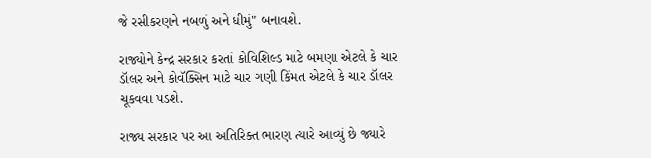જે રસીકરણને નબળું અને ધીમું" બનાવશે.

રાજ્યોને કેન્દ્ર સરકાર કરતાં કોવિશિલ્ડ માટે બમણા એટલે કે ચાર ડૉલર અને કોવૅક્સિન માટે ચાર ગણી કિંમત એટલે કે ચાર ડૉલર ચૂકવવા પડશે.

રાજ્ય સરકાર પર આ અતિરિક્ત ભારણ ત્યારે આવ્યું છે જ્યારે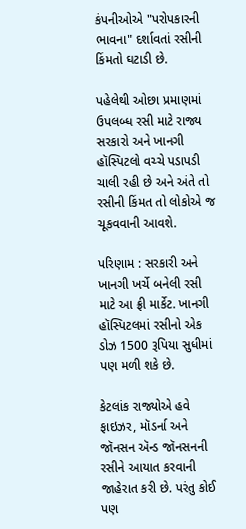કંપનીઓએ "પરોપકારની ભાવના" દર્શાવતાં રસીની કિંમતો ઘટાડી છે.

પહેલેથી ઓછા પ્રમાણમાં ઉપલબ્ધ રસી માટે રાજ્ય સરકારો અને ખાનગી હૉસ્પિટલો વચ્ચે પડાપડી ચાલી રહી છે અને અંતે તો રસીની કિંમત તો લોકોએ જ ચૂકવવાની આવશે.

પરિણામ : સરકારી અને ખાનગી ખર્ચે બનેલી રસી માટે આ ફ્રી માર્કેટ. ખાનગી હૉસ્પિટલમાં રસીનો એક ડોઝ 1500 રૂપિયા સુધીમાં પણ મળી શકે છે.

કેટલાંક રાજ્યોએ હવે ફાઇઝર, મૉડર્ના અને જૉનસન ઍન્ડ જૉનસનની રસીને આયાત કરવાની જાહેરાત કરી છે. પરંતુ કોઈ પણ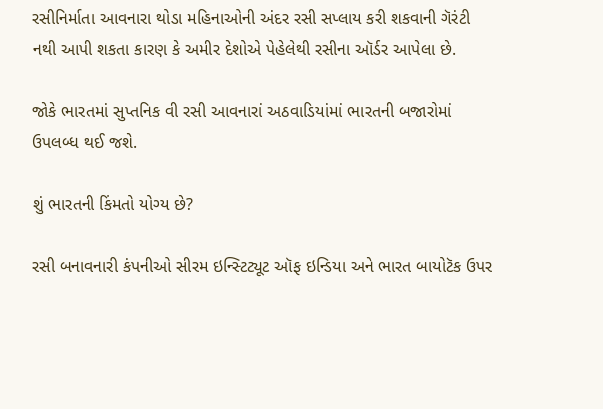રસીનિર્માતા આવનારા થોડા મહિનાઓની અંદર રસી સપ્લાય કરી શકવાની ગૅરંટી નથી આપી શકતા કારણ કે અમીર દેશોએ પેહેલેથી રસીના ઑર્ડર આપેલા છે.

જોકે ભારતમાં સુપ્તનિક વી રસી આવનારાં અઠવાડિયાંમાં ભારતની બજારોમાં ઉપલબ્ધ થઈ જશે.

શું ભારતની કિંમતો યોગ્ય છે?

રસી બનાવનારી કંપનીઓ સીરમ ઇન્સ્ટિટ્યૂટ ઑફ ઇન્ડિયા અને ભારત બાયોટૅક ઉપર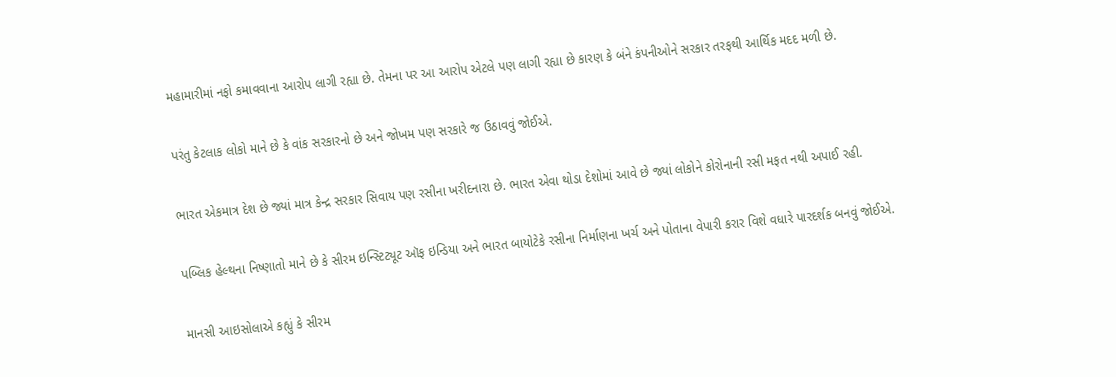મહામારીમાં નફો કમાવવાના આરોપ લાગી રહ્યા છે. તેમના પર આ આરોપ એટલે પણ લાગી રહ્યા છે કારણ કે બંને કંપનીઓને સરકાર તરફથી આર્થિક મદદ મળી છે.

પરંતુ કેટલાક લોકો માને છે કે વાંક સરકારનો છે અને જોખમ પણ સરકારે જ ઉઠાવવું જોઈએ.

ભારત એકમાત્ર દેશ છે જ્યાં માત્ર કેન્દ્ર સરકાર સિવાય પણ રસીના ખરીદનારા છે. ભારત એવા થોડા દેશોમાં આવે છે જ્યાં લોકોને કોરોનાની રસી મફત નથી અપાઈ રહી.

પબ્લિક હેલ્થના નિષ્ણાતો માને છે કે સીરમ ઇન્સ્ટિટ્યૂટ ઑફ ઇન્ડિયા અને ભારત બાયોટેકે રસીના નિર્માણના ખર્ચ અને પોતાના વેપારી કરાર વિશે વધારે પારદર્શક બનવું જોઈએ.

માનસી આઇસોલાએ કહ્યું કે સીરમ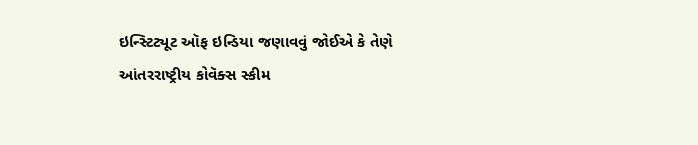ઇન્સ્ટિટ્યૂટ ઑફ ઇન્ડિયા જણાવવું જોઈએ કે તેણે આંતરરાષ્ટ્રીય કોવૅક્સ સ્કીમ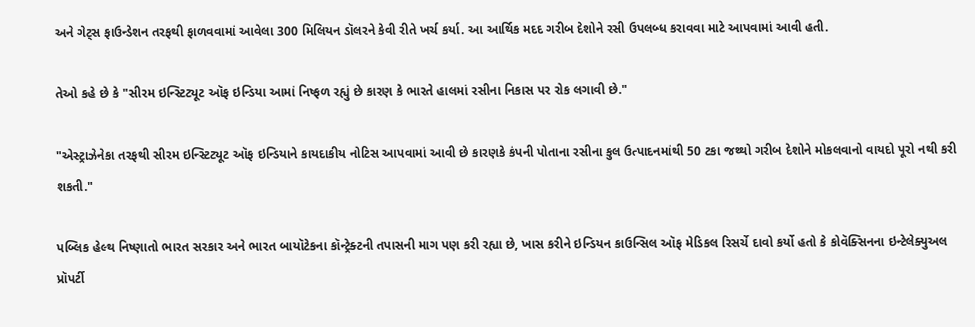અને ગેટ્સ ફાઉન્ડેશન તરફથી ફાળવવામાં આવેલા 300 મિલિયન ડૉલરને કેવી રીતે ખર્ચ કર્યા. આ આર્થિક મદદ ગરીબ દેશોને રસી ઉપલબ્ધ કરાવવા માટે આપવામાં આવી હતી.

તેઓ કહે છે કે "સીરમ ઇન્સ્ટિટ્યૂટ ઑફ ઇન્ડિયા આમાં નિષ્ફળ રહ્યું છે કારણ કે ભારતે હાલમાં રસીના નિકાસ પર રોક લગાવી છે."

"એસ્ટ્રાઝેનેકા તરફથી સીરમ ઇન્સ્ટિટ્યૂટ ઑફ ઇન્ડિયાને કાયદાકીય નોટિસ આપવામાં આવી છે કારણકે કંપની પોતાના રસીના કુલ ઉત્પાદનમાંથી 50 ટકા જથ્થો ગરીબ દેશોને મોકલવાનો વાયદો પૂરો નથી કરી શકતી."

પબ્લિક હેલ્થ નિષ્ણાતો ભારત સરકાર અને ભારત બાયૉટેકના કૉન્ટ્રેક્ટની તપાસની માગ પણ કરી રહ્યા છે, ખાસ કરીને ઇન્ડિયન કાઉન્સિલ ઑફ મેડિકલ રિસર્ચે દાવો કર્યો હતો કે કોવૅક્સિનના ઇન્ટેલેક્યુઅલ પ્રૉપર્ટી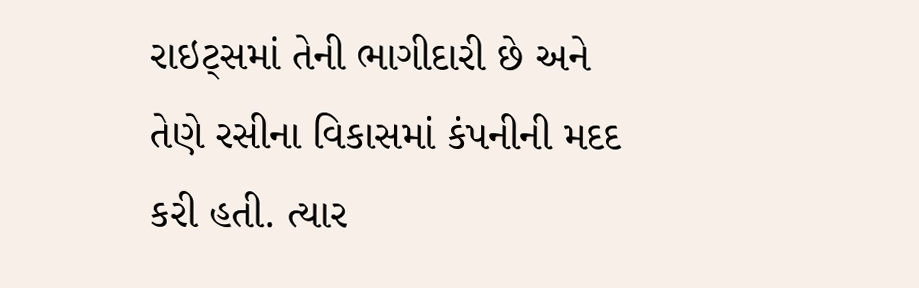રાઇટ્સમાં તેની ભાગીદારી છે અને તેણે રસીના વિકાસમાં કંપનીની મદદ કરી હતી. ત્યાર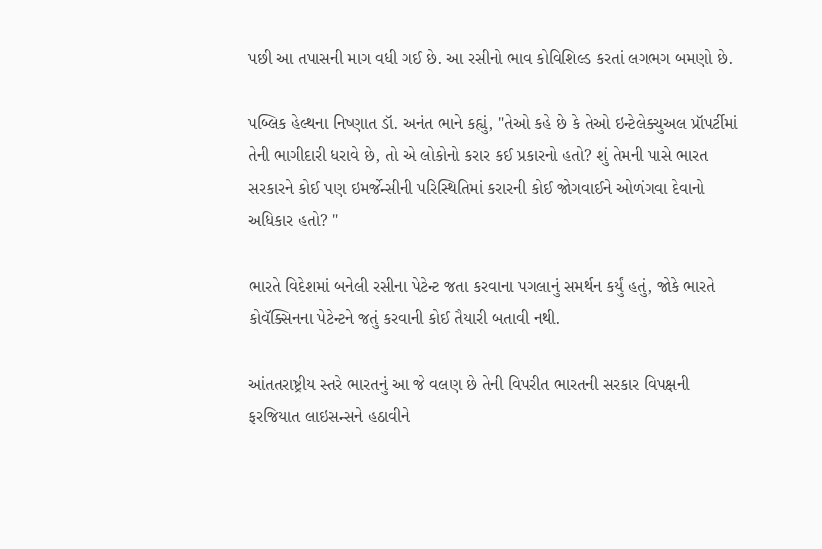પછી આ તપાસની માગ વધી ગઈ છે. આ રસીનો ભાવ કોવિશિલ્ડ કરતાં લગભગ બમણો છે.

પબ્લિક હેલ્થના નિષ્ણાત ડૉ. અનંત ભાને કહ્યું, "તેઓ કહે છે કે તેઓ ઇન્ટેલેક્ચુઅલ પ્રૉપર્ટીમાં તેની ભાગીદારી ધરાવે છે, તો એ લોકોનો કરાર કઈ પ્રકારનો હતો? શું તેમની પાસે ભારત સરકારને કોઈ પણ ઇમર્જેન્સીની પરિસ્થિતિમાં કરારની કોઈ જોગવાઈને ઓળંગવા દેવાનો અધિકાર હતો? "

ભારતે વિદેશમાં બનેલી રસીના પેટેન્ટ જતા કરવાના પગલાનું સમર્થન કર્યું હતું, જોકે ભારતે કોવૅક્સિનના પેટેન્ટને જતું કરવાની કોઈ તૈયારી બતાવી નથી.

આંતતરાષ્ટ્રીય સ્તરે ભારતનું આ જે વલણ છે તેની વિપરીત ભારતની સરકાર વિપક્ષની ફરજિયાત લાઇસન્સને હઠાવીને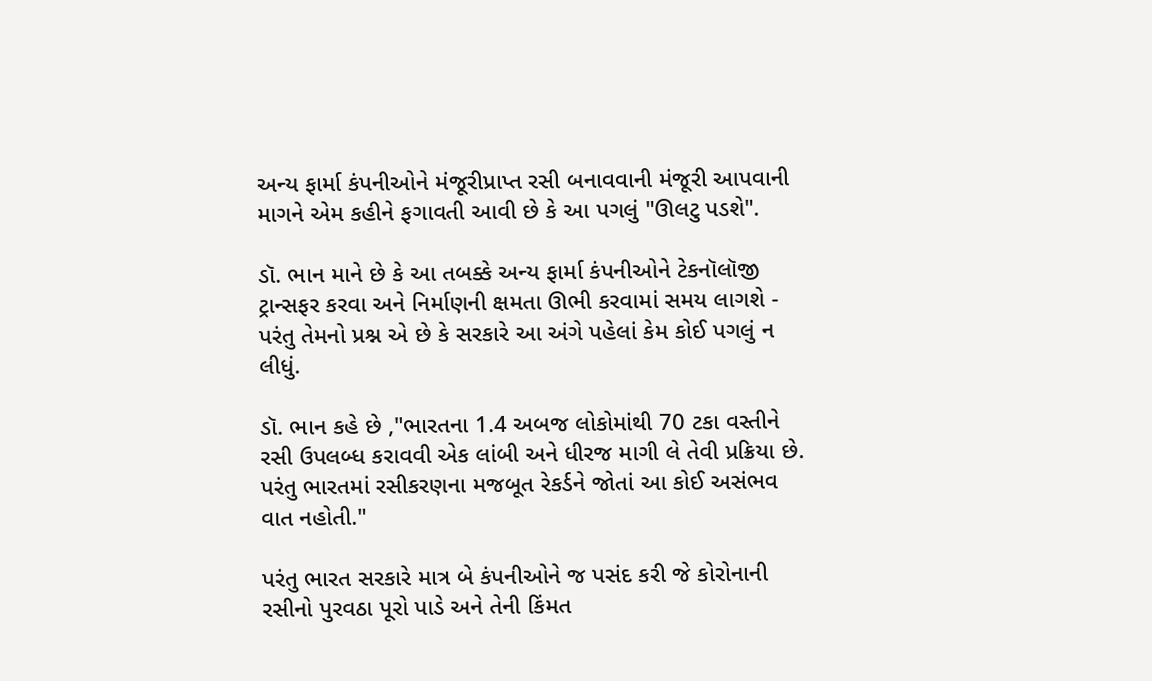અન્ય ફાર્મા કંપનીઓને મંજૂરીપ્રાપ્ત રસી બનાવવાની મંજૂરી આપવાની માગને એમ કહીને ફગાવતી આવી છે કે આ પગલું "ઊલટુ પડશે".

ડૉ. ભાન માને છે કે આ તબક્કે અન્ય ફાર્મા કંપનીઓને ટેકનૉલૉજી ટ્રાન્સફર કરવા અને નિર્માણની ક્ષમતા ઊભી કરવામાં સમય લાગશે - પરંતુ તેમનો પ્રશ્ન એ છે કે સરકારે આ અંગે પહેલાં કેમ કોઈ પગલું ન લીધું.

ડૉ. ભાન કહે છે ,"ભારતના 1.4 અબજ લોકોમાંથી 70 ટકા વસ્તીને રસી ઉપલબ્ધ કરાવવી એક લાંબી અને ધીરજ માગી લે તેવી પ્રક્રિયા છે. પરંતુ ભારતમાં રસીકરણના મજબૂત રેકર્ડને જોતાં આ કોઈ અસંભવ વાત નહોતી."

પરંતુ ભારત સરકારે માત્ર બે કંપનીઓને જ પસંદ કરી જે કોરોનાની રસીનો પુરવઠા પૂરો પાડે અને તેની કિંમત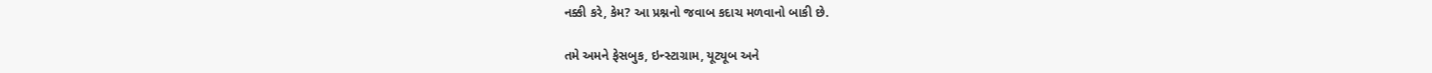નક્કી કરે, કેમ? આ પ્રશ્નનો જવાબ કદાચ મળવાનો બાકી છે.

તમે અમને ફેસબુક, ઇન્સ્ટાગ્રામ, યૂટ્યૂબ અને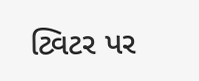ટ્વિટર પર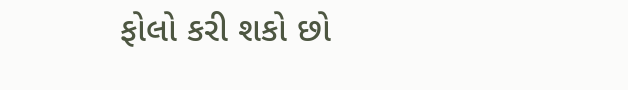ફોલો કરી શકો છો